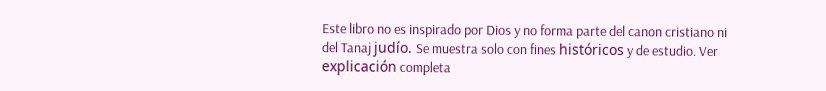Este libro no es inspirado por Dios y no forma parte del canon cristiano ni del Tanaj judío. Se muestra solo con fines históricos y de estudio. Ver explicación completa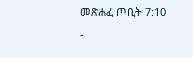መጽሐፈ ጦቢት 7:10 -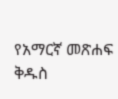የአማርኛ መጽሐፍ ቅዱስ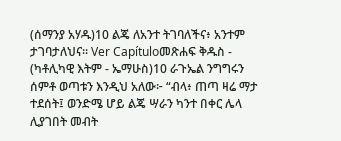(ሰማንያ አሃዱ)10 ልጄ ለአንተ ትገባለችና፥ አንተም ታገባታለህና። Ver Capítuloመጽሐፍ ቅዱስ - (ካቶሊካዊ እትም - ኤማሁስ)10 ራጉኤል ንግግሩን ሰምቶ ወጣቱን እንዲህ አለው፦ “ብላ፥ ጠጣ ዛሬ ማታ ተደሰት፤ ወንድሜ ሆይ ልጄ ሣራን ካንተ በቀር ሌላ ሊያገበት መብት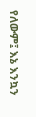የለውም፤ እኔ እንኳን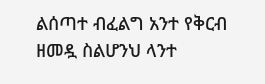ልሰጣተ ብፈልግ አንተ የቅርብ ዘመዷ ስልሆንህ ላንተ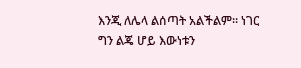እንጂ ለሌላ ልሰጣት አልችልም። ነገር ግን ልጄ ሆይ እውነቱን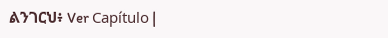ልንገርህ፥ Ver Capítulo |